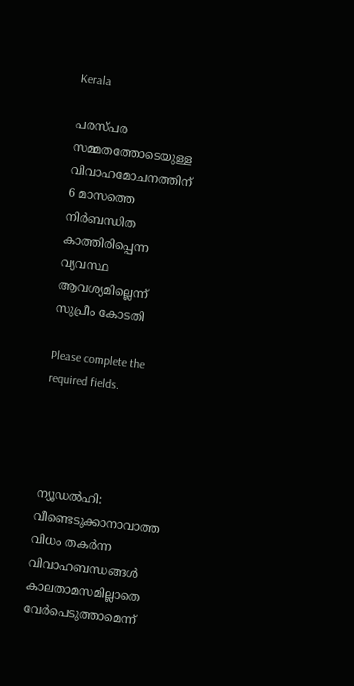Kerala

പരസ്പര സമ്മതത്തോടെയുള്ള വിവാഹമോചനത്തിന് 6 മാസത്തെ നിര്‍ബന്ധിത കാത്തിരിപ്പെന്ന വ്യവസ്ഥ ആവശ്യമില്ലെന്ന് സുപ്രീം കോടതി

Please complete the required fields.




ന്യൂഡല്‍ഹി: വീണ്ടെടുക്കാനാവാത്ത വിധം തകര്‍ന്ന വിവാഹബന്ധങ്ങള്‍ കാലതാമസമില്ലാതെ വേര്‍പെടുത്താമെന്ന്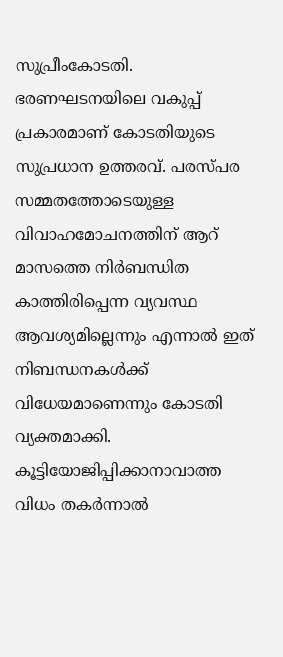സുപ്രീംകോടതി. ഭരണഘടനയിലെ വകുപ്പ് പ്രകാരമാണ് കോടതിയുടെ സുപ്രധാന ഉത്തരവ്. പരസ്പര സമ്മതത്തോടെയുള്ള വിവാഹമോചനത്തിന് ആറ് മാസത്തെ നിര്‍ബന്ധിത കാത്തിരിപ്പെന്ന വ്യവസ്ഥ ആവശ്യമില്ലെന്നും എന്നാല്‍ ഇത് നിബന്ധനകള്‍ക്ക് വിധേയമാണെന്നും കോടതി വ്യക്തമാക്കി. കൂട്ടിയോജിപ്പിക്കാനാവാത്ത വിധം തകര്‍ന്നാല്‍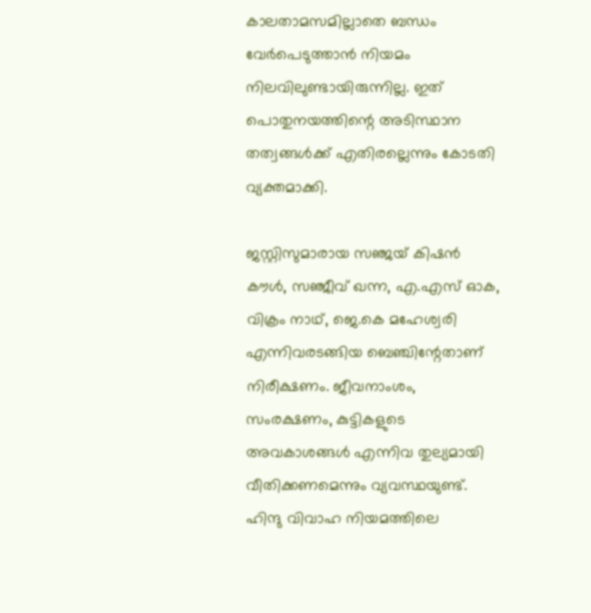കാലതാമസമില്ലാതെ ബന്ധം വേര്‍പെടുത്താന്‍ നിയമം നിലവിലുണ്ടായിരുന്നില്ല. ഇത് പൊതുനയത്തിന്റെ അടിസ്ഥാന തത്വങ്ങള്‍ക്ക് എതിരല്ലെന്നും കോടതി വ്യക്തമാക്കി.

ജസ്റ്റിസുമാരായ സഞ്ജയ് കിഷന്‍ കൗള്‍, സഞ്ജീവ് ഖന്ന, എ.എസ് ഓക, വിക്രം നാഥ്, ജെ.കെ മഹേശ്വരി എന്നിവരടങ്ങിയ ബെഞ്ചിന്റേതാണ് നിരീക്ഷണം. ജീവനാംശം, സംരക്ഷണം, കുട്ടികളുടെ അവകാശങ്ങള്‍ എന്നിവ തുല്യമായി വീതിക്കണമെന്നും വ്യവസ്ഥയുണ്ട്. ഹിന്ദു വിവാഹ നിയമത്തിലെ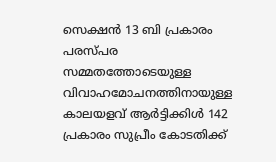സെക്ഷന്‍ 13 ബി പ്രകാരം പരസ്പര സമ്മതത്തോടെയുള്ള വിവാഹമോചനത്തിനായുള്ള കാലയളവ് ആര്‍ട്ടിക്കിള്‍ 142 പ്രകാരം സുപ്രീം കോടതിക്ക്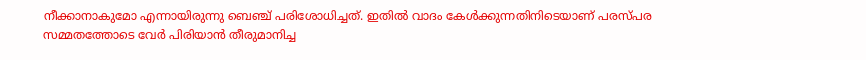നീക്കാനാകുമോ എന്നായിരുന്നു ബെഞ്ച് പരിശോധിച്ചത്. ഇതില്‍ വാദം കേള്‍ക്കുന്നതിനിടെയാണ് പരസ്പര സമ്മതത്തോടെ വേര്‍ പിരിയാന്‍ തീരുമാനിച്ച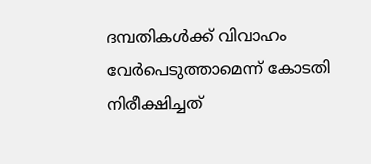ദമ്പതികള്‍ക്ക് വിവാഹം വേര്‍പെടുത്താമെന്ന് കോടതി നിരീക്ഷിച്ചത്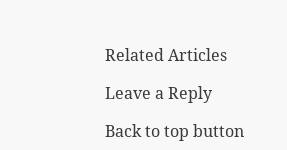Related Articles

Leave a Reply

Back to top button